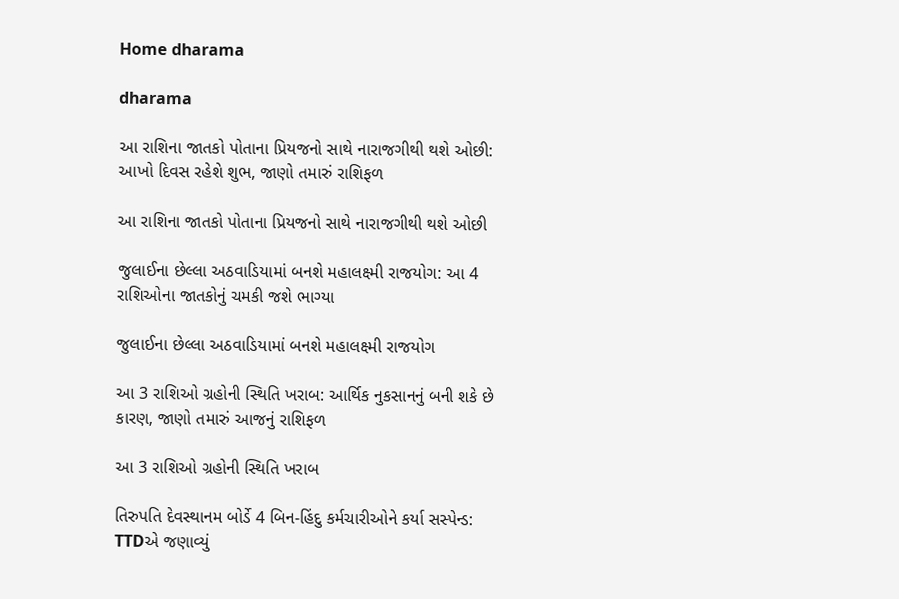Home dharama

dharama

આ રાશિના જાતકો પોતાના પ્રિયજનો સાથે નારાજગીથી થશે ઓછી: આખો દિવસ રહેશે શુભ, જાણો તમારું રાશિફળ

આ રાશિના જાતકો પોતાના પ્રિયજનો સાથે નારાજગીથી થશે ઓછી

જુલાઈના છેલ્લા અઠવાડિયામાં બનશે મહાલક્ષ્મી રાજયોગ: આ 4 રાશિઓના જાતકોનું ચમકી જશે ભાગ્યા

જુલાઈના છેલ્લા અઠવાડિયામાં બનશે મહાલક્ષ્મી રાજયોગ

આ 3 રાશિઓ ગ્રહોની સ્થિતિ ખરાબ: આર્થિક નુકસાનનું બની શકે છે કારણ, જાણો તમારું આજનું રાશિફળ

આ 3 રાશિઓ ગ્રહોની સ્થિતિ ખરાબ

તિરુપતિ દેવસ્થાનમ બોર્ડે 4 બિન-હિંદુ કર્મચારીઓને કર્યા સસ્પેન્ડ: TTDએ જણાવ્યું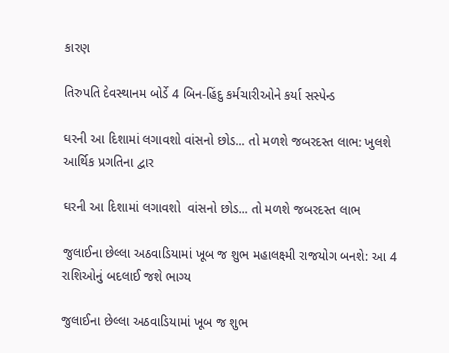કારણ

તિરુપતિ દેવસ્થાનમ બોર્ડે 4 બિન-હિંદુ કર્મચારીઓને કર્યા સસ્પેન્ડ

ઘરની આ દિશામાં લગાવશો વાંસનો છોડ... તો મળશે જબરદસ્ત લાભ: ખુલશે આર્થિક પ્રગતિના દ્વાર

ઘરની આ દિશામાં લગાવશો  વાંસનો છોડ... તો મળશે જબરદસ્ત લાભ

જુલાઈના છેલ્લા અઠવાડિયામાં ખૂબ જ શુભ મહાલક્ષ્મી રાજયોગ બનશે: આ 4 રાશિઓનું બદલાઈ જશે ભાગ્ય

જુલાઈના છેલ્લા અઠવાડિયામાં ખૂબ જ શુભ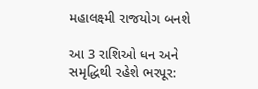મહાલક્ષ્મી રાજયોગ બનશે

આ 3 રાશિઓ ધન અને સમૃદ્ધિથી રહેશે ભરપૂર: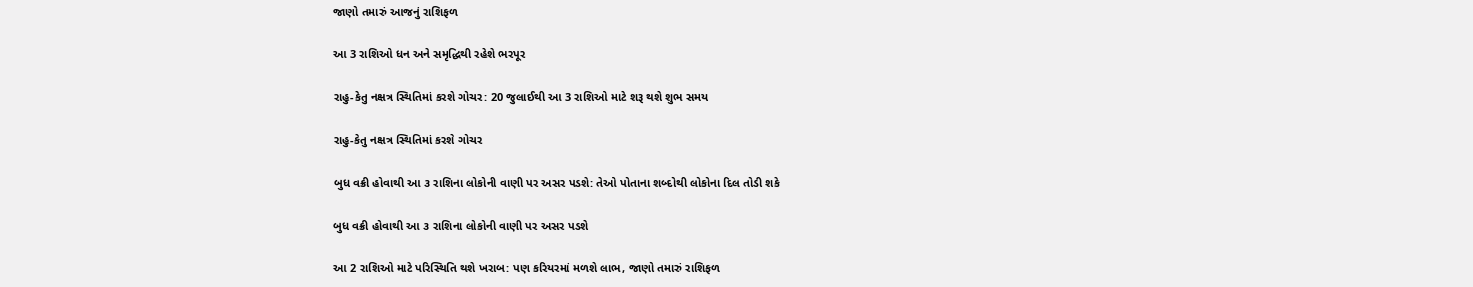જાણો તમારું આજનું રાશિફળ

આ 3 રાશિઓ ધન અને સમૃદ્ધિથી રહેશે ભરપૂર

રાહુ-કેતુ નક્ષત્ર સ્થિતિમાં કરશે ગોચર: 20 જુલાઈથી આ 3 રાશિઓ માટે શરૂ થશે શુભ સમય

રાહુ-કેતુ નક્ષત્ર સ્થિતિમાં કરશે ગોચર

બુધ વક્રી હોવાથી આ ૩ રાશિના લોકોની વાણી પર અસર પડશે: તેઓ પોતાના શબ્દોથી લોકોના દિલ તોડી શકે

બુધ વક્રી હોવાથી આ ૩ રાશિના લોકોની વાણી પર અસર પડશે

આ 2 રાશિઓ માટે પરિસ્થિતિ થશે ખરાબ: પણ કરિયરમાં મળશે લાભ, જાણો તમારું રાશિફળ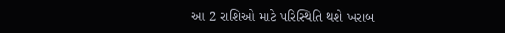આ 2 રાશિઓ માટે પરિસ્થિતિ થશે ખરાબ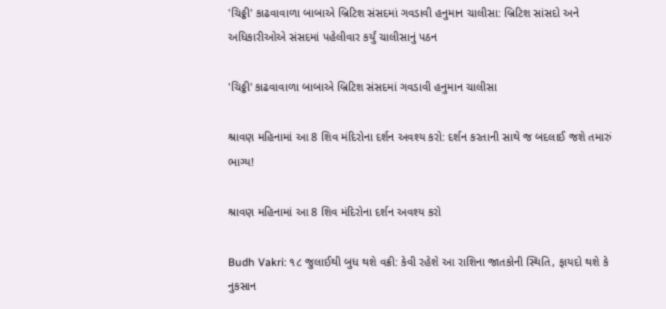'ચિઠ્ઠી' કાઢવાવાળા બાબાએ બ્રિટિશ સંસદમાં ગવડાવી હનુમાન ચાલીસા: બ્રિટિશ સાંસદો અને અધિકારીઓએ સંસદમાં પહેલીવાર કર્યું ચાલીસાનું પઠન

'ચિઠ્ઠી' કાઢવાવાળા બાબાએ બ્રિટિશ સંસદમાં ગવડાવી હનુમાન ચાલીસા

શ્રાવણ મહિનામાં આ 8 શિવ મંદિરોના દર્શન અવશ્ય કરો: દર્શન કરતાની સાથે જ બદલાઈ જશે તમારું ભાગ્ય!

શ્રાવણ મહિનામાં આ 8 શિવ મંદિરોના દર્શન અવશ્ય કરો

Budh Vakri: ૧૮ જુલાઈથી બુધ થશે વક્રી: કેવી રહેશે આ રાશિના જાતકોની સ્થિતિ, ફાયદો થશે કે નુકસાન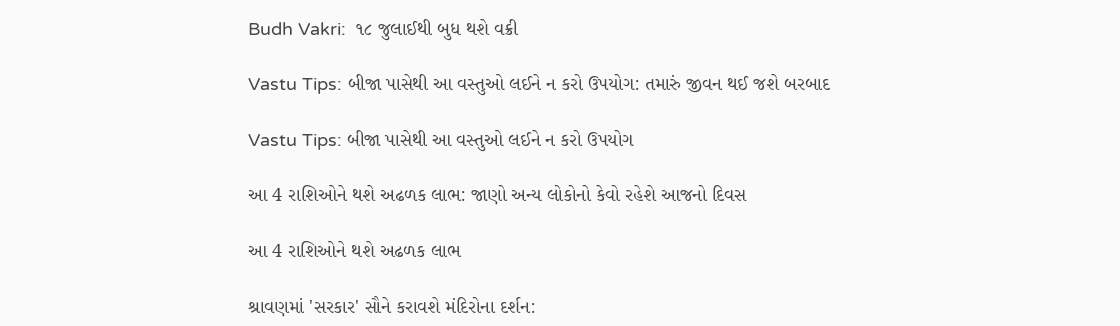Budh Vakri:  ૧૮ જુલાઈથી બુધ થશે વક્રી

Vastu Tips: બીજા પાસેથી આ વસ્તુઓ લઈને ન કરો ઉપયોગ: તમારું જીવન થઈ જશે બરબાદ

Vastu Tips: બીજા પાસેથી આ વસ્તુઓ લઈને ન કરો ઉપયોગ

આ 4 રાશિઓને થશે અઢળક લાભ: જાણો અન્ય લોકોનો કેવો રહેશે આજનો દિવસ

આ 4 રાશિઓને થશે અઢળક લાભ

શ્રાવણમાં 'સરકાર' સૌને કરાવશે મંદિરોના દર્શન: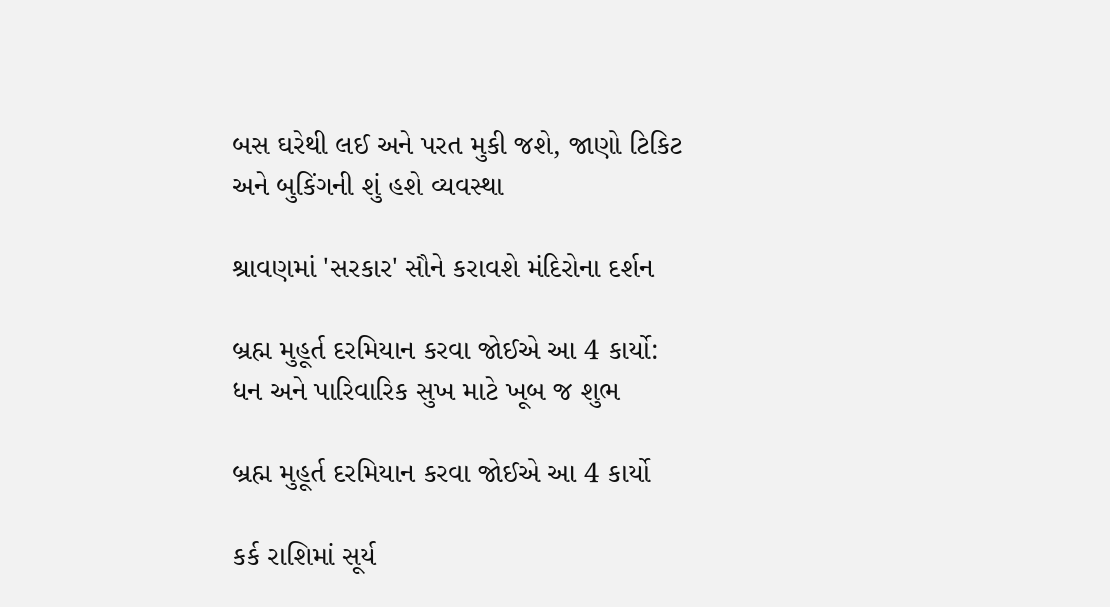બસ ઘરેથી લઈ અને પરત મુકી જશે, જાણો ટિકિટ અને બુકિંગની શું હશે વ્યવસ્થા

શ્રાવણમાં 'સરકાર' સૌને કરાવશે મંદિરોના દર્શન

બ્રહ્મ મુહૂર્ત દરમિયાન કરવા જોઈએ આ 4 કાર્યો: ધન અને પારિવારિક સુખ માટે ખૂબ જ શુભ

બ્રહ્મ મુહૂર્ત દરમિયાન કરવા જોઈએ આ 4 કાર્યો

કર્ક રાશિમાં સૂર્ય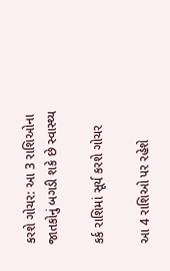કરશે ગોચર: આ 3 રાશિઓના જાતકોનું બગડી શકે છે સ્વાસ્થ્ય

કર્ક રાશિમાં સૂર્ય કરશે ગોચર

આ 4 રાશિઓ પર રહેશે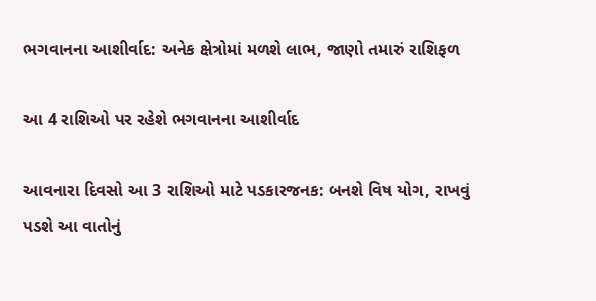ભગવાનના આશીર્વાદ: અનેક ક્ષેત્રોમાં મળશે લાભ, જાણો તમારું રાશિફળ

આ 4 રાશિઓ પર રહેશે ભગવાનના આશીર્વાદ

આવનારા દિવસો આ 3 રાશિઓ માટે પડકારજનક: બનશે વિષ યોગ, રાખવું પડશે આ વાતોનું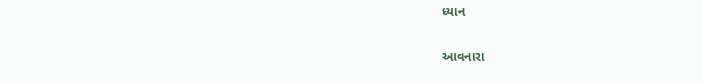ધ્યાન

આવનારા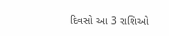દિવસો આ 3 રાશિઓ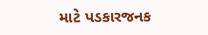માટે પડકારજનક